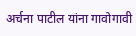अर्चना पाटील यांना गावोगावी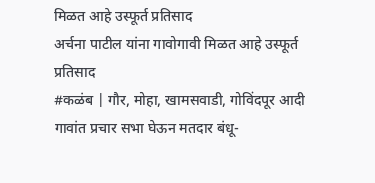मिळत आहे उस्फूर्त प्रतिसाद
अर्चना पाटील यांना गावोगावी मिळत आहे उस्फूर्त प्रतिसाद
#कळंब | गौर, मोहा, खामसवाडी, गोविंदपूर आदी गावांत प्रचार सभा घेऊन मतदार बंधू-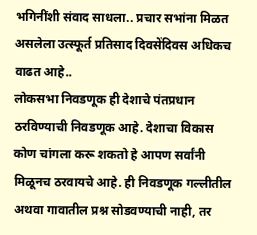भगिनींशी संवाद साधला.. प्रचार सभांना मिळत असलेला उत्स्फूर्त प्रतिसाद दिवसेंदिवस अधिकच वाढत आहे..
लोकसभा निवडणूक ही देशाचे पंतप्रधान ठरविण्याची निवडणूक आहे. देशाचा विकास कोण चांगला करू शकतो हे आपण सर्वांनी मिळूनच ठरवायचे आहे. ही निवडणूक गल्लीतील अथवा गावातील प्रश्न सोडवण्याची नाही, तर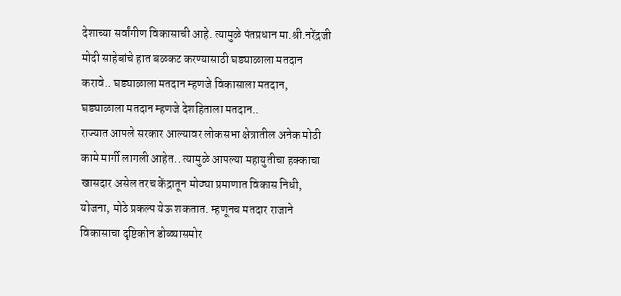देशाच्या सर्वांगीण विकासाची आहे. त्यामुळे पंतप्रधान मा.श्री.नरेंद्रजी मोदी साहेबांचे हात बळकट करण्यासाठी घड्याळाला मतदान करावे.. घड्याळाला मतदान म्हणजे विकासाला मतदान, घड्याळाला मतदान म्हणजे देशहिताला मतदान..
राज्यात आपले सरकार आल्यावर लोकसभा क्षेत्रातील अनेक मोठी कामे मार्गी लागली आहेत.. त्यामुळे आपल्या महायुतीचा हक्काचा खासदार असेल तरच केंद्रातून मोठ्या प्रमाणात विकास निधी, योजना, मोठे प्रकल्प येऊ शकतात. म्हणूनच मतदार राजाने विकासाचा दृष्टिकोन डोळ्यासमोर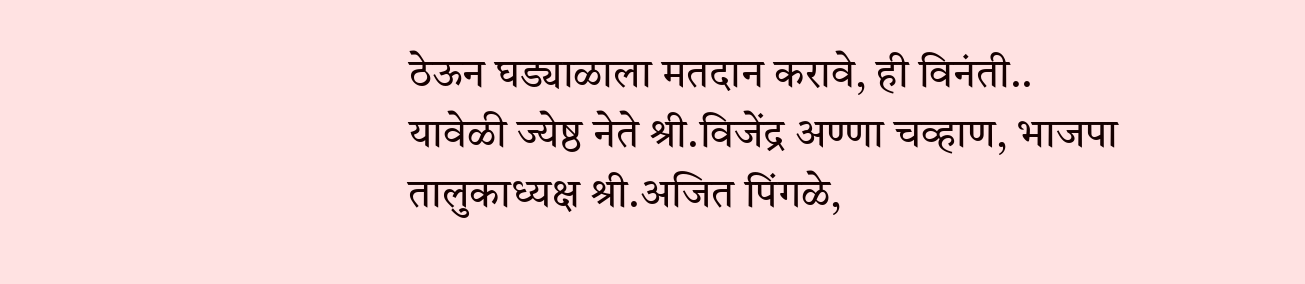ठेऊन घड्याळाला मतदान करावे, ही विनंती..
यावेळी ज्येष्ठ नेते श्री.विजेंद्र अण्णा चव्हाण, भाजपा तालुकाध्यक्ष श्री.अजित पिंगळे,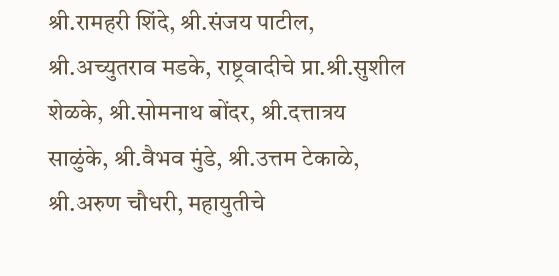श्री.रामहरी शिंदे, श्री.संजय पाटील, श्री.अच्युतराव मडके, राष्ट्रवादीचे प्रा.श्री.सुशील शेळके, श्री.सोमनाथ बोंदर, श्री.दत्तात्रय साळुंके, श्री.वैभव मुंडे, श्री.उत्तम टेकाळे, श्री.अरुण चौधरी, महायुतीचे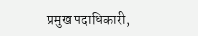प्रमुख पदाधिकारी,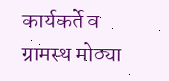कार्यकर्ते व ग्रामस्थ मोठ्या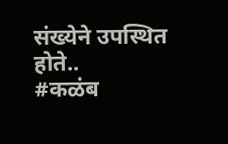संख्येने उपस्थित होते..
#कळंब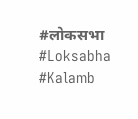#लोकसभा #Loksabha #Kalamb